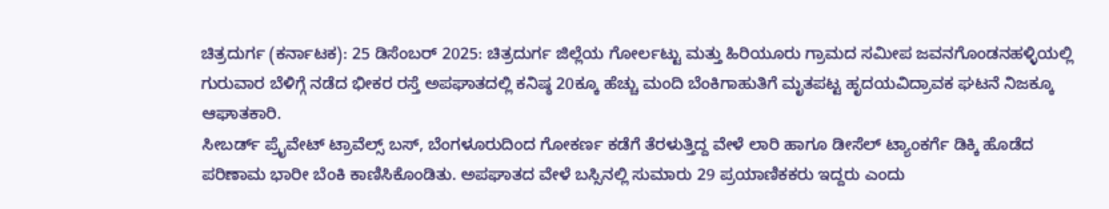ಚಿತ್ರದುರ್ಗ (ಕರ್ನಾಟಕ): 25 ಡಿಸೆಂಬರ್ 2025: ಚಿತ್ರದುರ್ಗ ಜಿಲ್ಲೆಯ ಗೋರ್ಲಟ್ಟು ಮತ್ತು ಹಿರಿಯೂರು ಗ್ರಾಮದ ಸಮೀಪ ಜವನಗೊಂಡನಹಳ್ಳಿಯಲ್ಲಿ ಗುರುವಾರ ಬೆಳಿಗ್ಗೆ ನಡೆದ ಭೀಕರ ರಸ್ತೆ ಅಪಘಾತದಲ್ಲಿ ಕನಿಷ್ಠ 20ಕ್ಕೂ ಹೆಚ್ಚು ಮಂದಿ ಬೆಂಕಿಗಾಹುತಿಗೆ ಮೃತಪಟ್ಟ ಹೃದಯವಿದ್ರಾವಕ ಘಟನೆ ನಿಜಕ್ಕೂ ಆಘಾತಕಾರಿ.
ಸೀಬರ್ಡ್ ಪ್ರೈವೇಟ್ ಟ್ರಾವೆಲ್ಸ್ ಬಸ್, ಬೆಂಗಳೂರುದಿಂದ ಗೋಕರ್ಣ ಕಡೆಗೆ ತೆರಳುತ್ತಿದ್ದ ವೇಳೆ ಲಾರಿ ಹಾಗೂ ಡೀಸೆಲ್ ಟ್ಯಾಂಕರ್ಗೆ ಡಿಕ್ಕಿ ಹೊಡೆದ ಪರಿಣಾಮ ಭಾರೀ ಬೆಂಕಿ ಕಾಣಿಸಿಕೊಂಡಿತು. ಅಪಘಾತದ ವೇಳೆ ಬಸ್ಸಿನಲ್ಲಿ ಸುಮಾರು 29 ಪ್ರಯಾಣಿಕಕರು ಇದ್ದರು ಎಂದು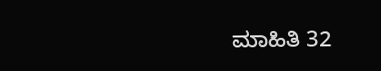ಮಾಹಿತಿ 32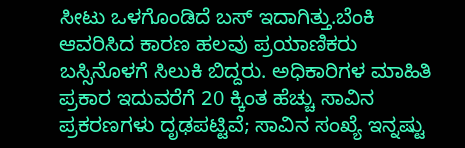ಸೀಟು ಒಳಗೊಂಡಿದೆ ಬಸ್ ಇದಾಗಿತ್ತು.ಬೆಂಕಿ ಆವರಿಸಿದ ಕಾರಣ ಹಲವು ಪ್ರಯಾಣಿಕರು ಬಸ್ಸಿನೊಳಗೆ ಸಿಲುಕಿ ಬಿದ್ದರು. ಅಧಿಕಾರಿಗಳ ಮಾಹಿತಿ ಪ್ರಕಾರ ಇದುವರೆಗೆ 20 ಕ್ಕಿಂತ ಹೆಚ್ಚು ಸಾವಿನ ಪ್ರಕರಣಗಳು ದೃಢಪಟ್ಟಿವೆ; ಸಾವಿನ ಸಂಖ್ಯೆ ಇನ್ನಷ್ಟು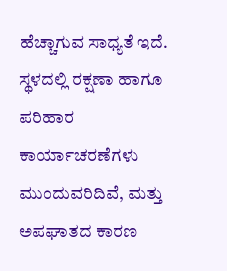ಹೆಚ್ಚಾಗುವ ಸಾಧ್ಯತೆ ಇದೆ. ಸ್ಥಳದಲ್ಲಿ ರಕ್ಷಣಾ ಹಾಗೂ ಪರಿಹಾರ ಕಾರ್ಯಾಚರಣೆಗಳು ಮುಂದುವರಿದಿವೆ, ಮತ್ತು ಅಪಘಾತದ ಕಾರಣ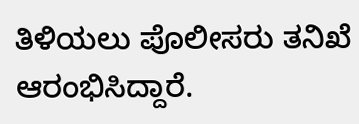ತಿಳಿಯಲು ಪೊಲೀಸರು ತನಿಖೆ ಆರಂಭಿಸಿದ್ದಾರೆ.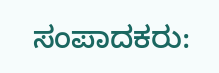ಸಂಪಾದಕರು: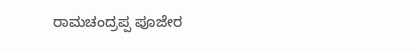ರಾಮಚಂದ್ರಪ್ಪ ಪೂಜೇರ